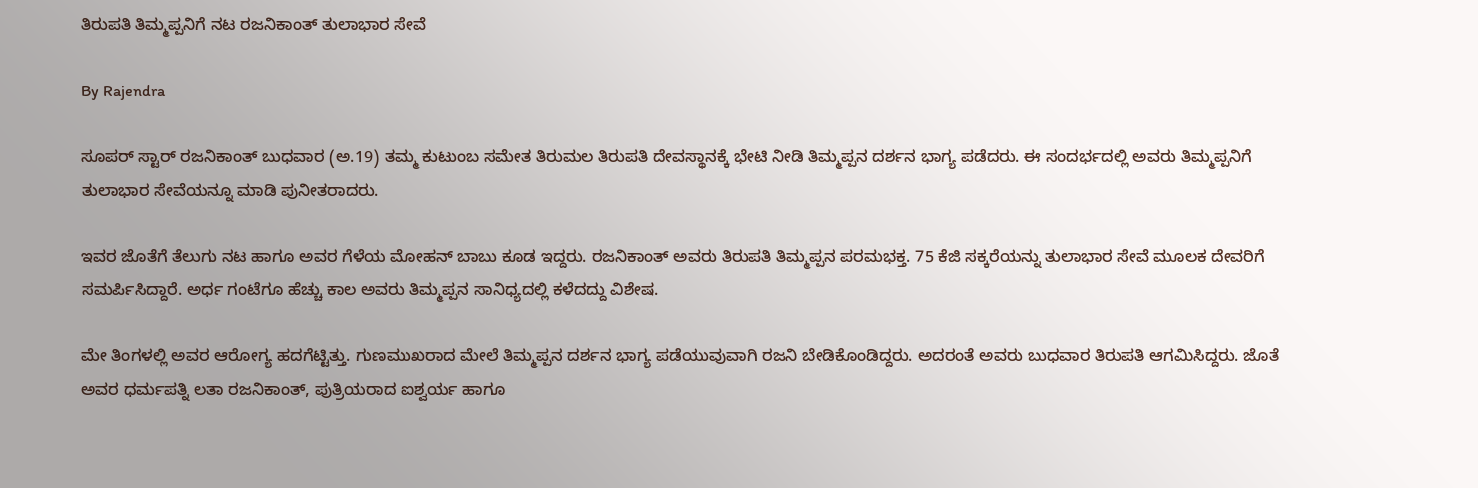ತಿರುಪತಿ ತಿಮ್ಮಪ್ಪನಿಗೆ ನಟ ರಜನಿಕಾಂತ್ ತುಲಾಭಾರ ಸೇವೆ

By Rajendra

ಸೂಪರ್ ಸ್ಟಾರ್ ರಜನಿಕಾಂತ್ ಬುಧವಾರ (ಅ.19) ತಮ್ಮ ಕುಟುಂಬ ಸಮೇತ ತಿರುಮಲ ತಿರುಪತಿ ದೇವಸ್ಥಾನಕ್ಕೆ ಭೇಟಿ ನೀಡಿ ತಿಮ್ಮಪ್ಪನ ದರ್ಶನ ಭಾಗ್ಯ ಪಡೆದರು. ಈ ಸಂದರ್ಭದಲ್ಲಿ ಅವರು ತಿಮ್ಮಪ್ಪನಿಗೆ ತುಲಾಭಾರ ಸೇವೆಯನ್ನೂ ಮಾಡಿ ಪುನೀತರಾದರು.

ಇವರ ಜೊತೆಗೆ ತೆಲುಗು ನಟ ಹಾಗೂ ಅವರ ಗೆಳೆಯ ಮೋಹನ್ ಬಾಬು ಕೂಡ ಇದ್ದರು. ರಜನಿಕಾಂತ್ ಅವರು ತಿರುಪತಿ ತಿಮ್ಮಪ್ಪನ ಪರಮಭಕ್ತ. 75 ಕೆಜಿ ಸಕ್ಕರೆಯನ್ನು ತುಲಾಭಾರ ಸೇವೆ ಮೂಲಕ ದೇವರಿಗೆ ಸಮರ್ಪಿಸಿದ್ದಾರೆ. ಅರ್ಧ ಗಂಟೆಗೂ ಹೆಚ್ಚು ಕಾಲ ಅವರು ತಿಮ್ಮಪ್ಪನ ಸಾನಿಧ್ಯದಲ್ಲಿ ಕಳೆದದ್ದು ವಿಶೇಷ.

ಮೇ ತಿಂಗಳಲ್ಲಿ ಅವರ ಆರೋಗ್ಯ ಹದಗೆಟ್ಟಿತ್ತು. ಗುಣಮುಖರಾದ ಮೇಲೆ ತಿಮ್ಮಪ್ಪನ ದರ್ಶನ ಭಾಗ್ಯ ಪಡೆಯುವುವಾಗಿ ರಜನಿ ಬೇಡಿಕೊಂಡಿದ್ದರು. ಅದರಂತೆ ಅವರು ಬುಧವಾರ ತಿರುಪತಿ ಆಗಮಿಸಿದ್ದರು. ಜೊತೆ ಅವರ ಧರ್ಮಪತ್ನಿ ಲತಾ ರಜನಿಕಾಂತ್, ಪುತ್ರಿಯರಾದ ಐಶ್ವರ್ಯ ಹಾಗೂ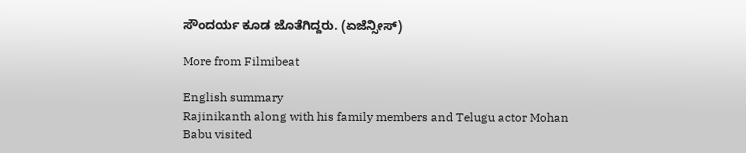ಸೌಂದರ್ಯ ಕೂಡ ಜೊತೆಗಿದ್ದರು. (ಏಜೆನ್ಸೀಸ್)

More from Filmibeat

English summary
Rajinikanth along with his family members and Telugu actor Mohan Babu visited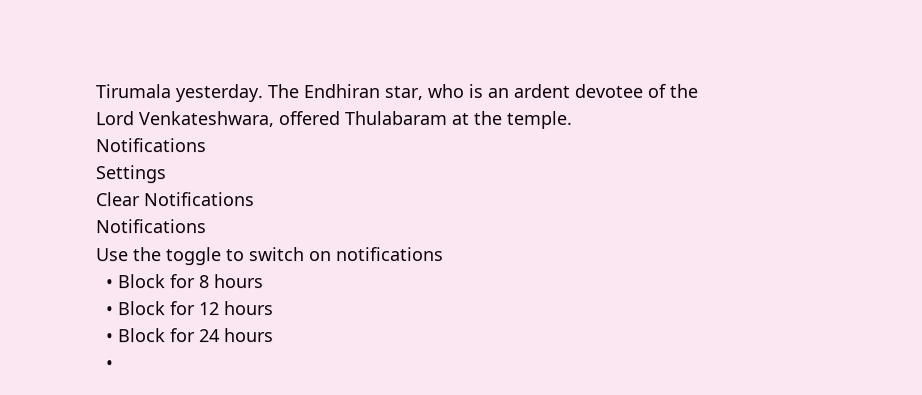Tirumala yesterday. The Endhiran star, who is an ardent devotee of the Lord Venkateshwara, offered Thulabaram at the temple.
Notifications
Settings
Clear Notifications
Notifications
Use the toggle to switch on notifications
  • Block for 8 hours
  • Block for 12 hours
  • Block for 24 hours
  •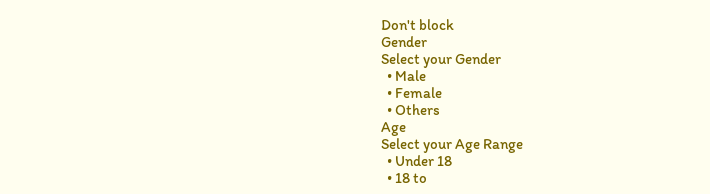Don't block
Gender
Select your Gender
  • Male
  • Female
  • Others
Age
Select your Age Range
  • Under 18
  • 18 to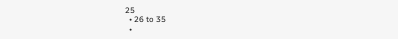25
  • 26 to 35
  •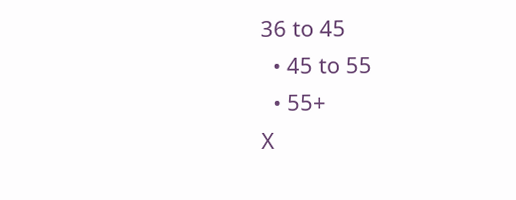36 to 45
  • 45 to 55
  • 55+
X